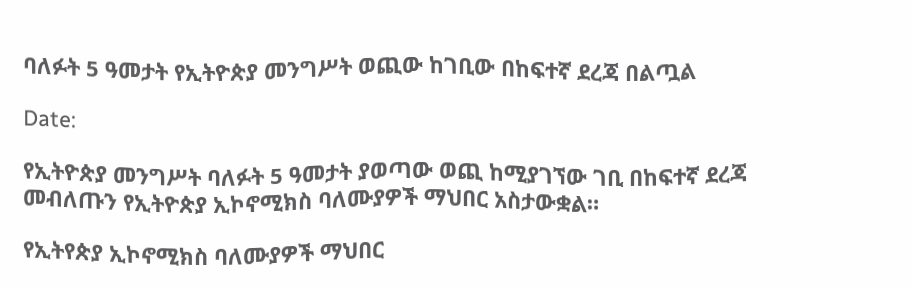ባለፉት 5 ዓመታት የኢትዮጵያ መንግሥት ወጪው ከገቢው በከፍተኛ ደረጃ በልጧል

Date:

የኢትዮጵያ መንግሥት ባለፉት 5 ዓመታት ያወጣው ወጪ ከሚያገኘው ገቢ በከፍተኛ ደረጃ መብለጡን የኢትዮጵያ ኢኮኖሚክስ ባለሙያዎች ማህበር አስታውቋል።

የኢትየጵያ ኢኮኖሚክስ ባለሙያዎች ማህበር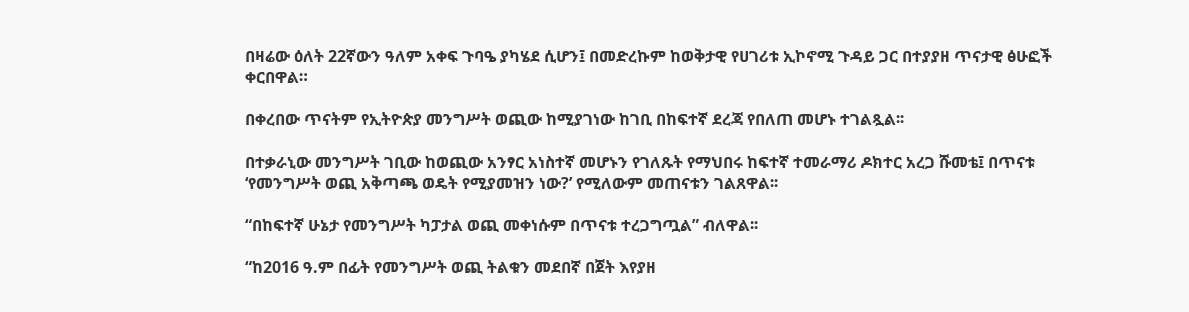በዛሬው ዕለት 22ኛውን ዓለም አቀፍ ጉባዔ ያካሄደ ሲሆን፤ በመድረኩም ከወቅታዊ የሀገሪቱ ኢኮኖሚ ጉዳይ ጋር በተያያዘ ጥናታዊ ፅሁፎች ቀርበዋል።

በቀረበው ጥናትም የኢትዮጵያ መንግሥት ወጪው ከሚያገነው ከገቢ በከፍተኛ ደረጃ የበለጠ መሆኑ ተገልጿል፡፡

በተቃራኒው መንግሥት ገቢው ከወጪው አንፃር አነስተኛ መሆኑን የገለጹት የማህበሩ ከፍተኛ ተመራማሪ ዶክተር አረጋ ሹመቴ፤ በጥናቱ ‘የመንግሥት ወጪ አቅጣጫ ወዴት የሚያመዝን ነው?’ የሚለውም መጠናቱን ገልጸዋል፡፡

“በከፍተኛ ሁኔታ የመንግሥት ካፓታል ወጪ መቀነሱም በጥናቱ ተረጋግጧል” ብለዋል፡፡

“ከ2016 ዓ.ም በፊት የመንግሥት ወጪ ትልቁን መደበኛ በጀት እየያዘ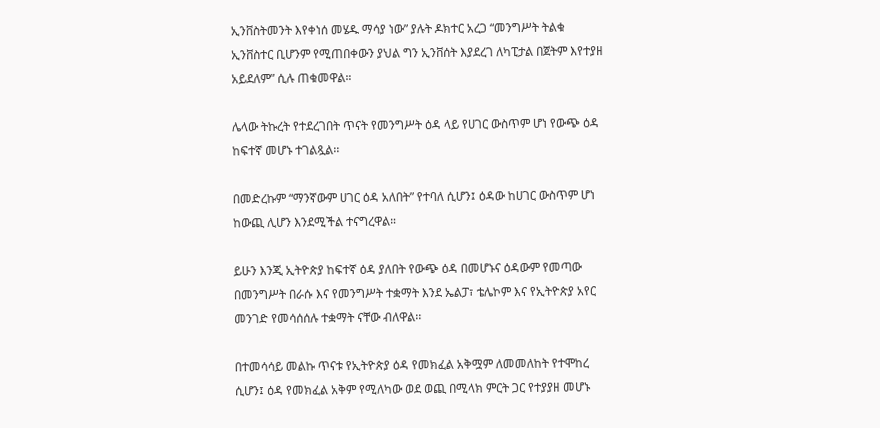ኢንቨስትመንት እየቀነሰ መሄዱ ማሳያ ነው” ያሉት ዶክተር አረጋ “መንግሥት ትልቁ ኢንቨስተር ቢሆንም የሚጠበቀውን ያህል ግን ኢንቨሰት እያደረገ ለካፒታል በጀትም እየተያዘ አይደለም” ሲሉ ጠቁመዋል።

ሌላው ትኩረት የተደረገበት ጥናት የመንግሥት ዕዳ ላይ የሀገር ውስጥም ሆነ የውጭ ዕዳ ከፍተኛ መሆኑ ተገልጿል፡፡

በመድረኩም “ማንኛውም ሀገር ዕዳ አለበት” የተባለ ሲሆን፤ ዕዳው ከሀገር ውስጥም ሆነ ከውጪ ሊሆን እንደሚችል ተናግረዋል።

ይሁን እንጂ ኢትዮጵያ ከፍተኛ ዕዳ ያለበት የውጭ ዕዳ በመሆኑና ዕዳውም የመጣው በመንግሥት በራሱ እና የመንግሥት ተቋማት እንደ ኤልፓ፣ ቴሌኮም እና የኢትዮጵያ አየር መንገድ የመሳሰሰሉ ተቋማት ናቸው ብለዋል፡፡

በተመሳሳይ መልኩ ጥናቱ የኢትዮጵያ ዕዳ የመክፈል አቅሟም ለመመለከት የተሞከረ ሲሆን፤ ዕዳ የመክፈል አቅም የሚለካው ወደ ወጪ በሚላክ ምርት ጋር የተያያዘ መሆኑ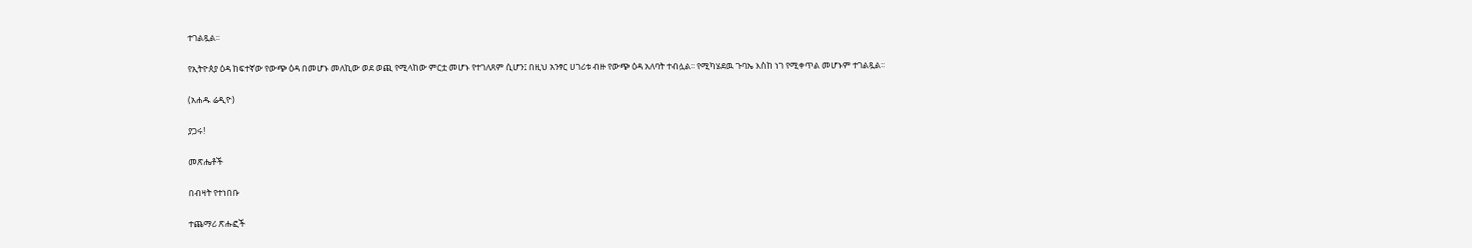ተገልጿል፡፡

የኢትዮጰያ ዕዳ ከፍተኛው የውጭ ዕዳ በመሆኑ መለኪው ወደ ወጪ የሚላከው ምርቷ መሆኑ የተገለጸም ሲሆን፤ በዚህ አንፃር ሀገሪቱ ብዙ የውጭ ዕዳ አለባት ተብሏል፡፡ የሚካሄደዉ ጉባኤ እስከ ነገ የሚቀጥል መሆኑም ተገልጿል፡፡

(አሐዱ ሬዲዮ)

ያጋሩ!

መጽሔቶች

በብዛት የተነበቡ

ተጨማሪ ጽሑፎች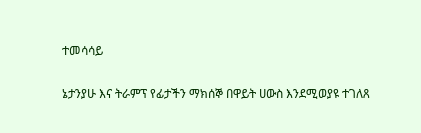ተመሳሳይ

ኔታንያሁ እና ትራምፕ የፊታችን ማክሰኞ በዋይት ሀውስ እንደሚወያዩ ተገለጸ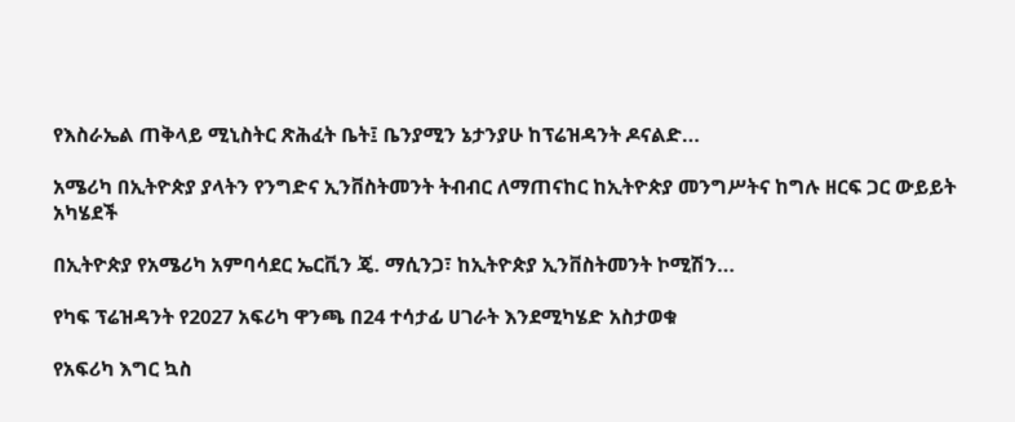የእስራኤል ጠቅላይ ሚኒስትር ጽሕፈት ቤት፤ ቤንያሚን ኔታንያሁ ከፕሬዝዳንት ዶናልድ...

አሜሪካ በኢትዮጵያ ያላትን የንግድና ኢንቨስትመንት ትብብር ለማጠናከር ከኢትዮጵያ መንግሥትና ከግሉ ዘርፍ ጋር ውይይት አካሄደች

በኢትዮጵያ የአሜሪካ አምባሳደር ኤርቪን ጄ. ማሲንጋ፣ ከኢትዮጵያ ኢንቨስትመንት ኮሚሽን...

የካፍ ፕሬዝዳንት የ2027 አፍሪካ ዋንጫ በ24 ተሳታፊ ሀገራት እንደሚካሄድ አስታወቁ

የአፍሪካ እግር ኳስ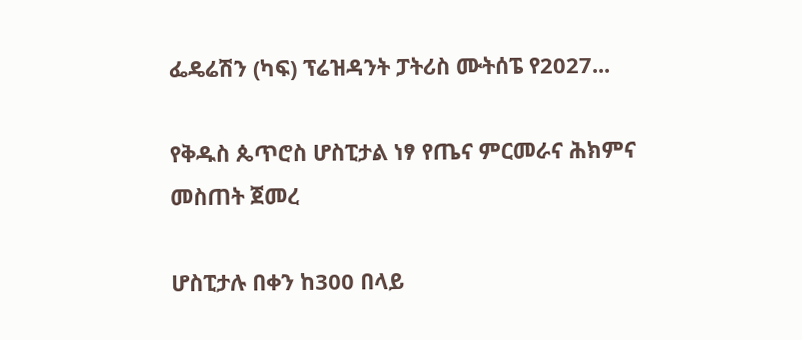ፌዴሬሽን (ካፍ) ፕሬዝዳንት ፓትሪስ ሙትሰፔ የ2027...

የቅዱስ ጴጥሮስ ሆስፒታል ነፃ የጤና ምርመራና ሕክምና መስጠት ጀመረ

ሆስፒታሉ በቀን ከ300 በላይ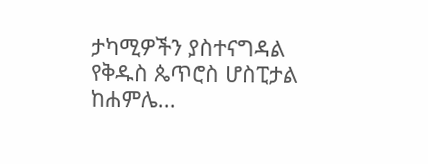ታካሚዎችን ያስተናግዳል የቅዱስ ጴጥሮስ ሆስፒታል ከሐምሌ...